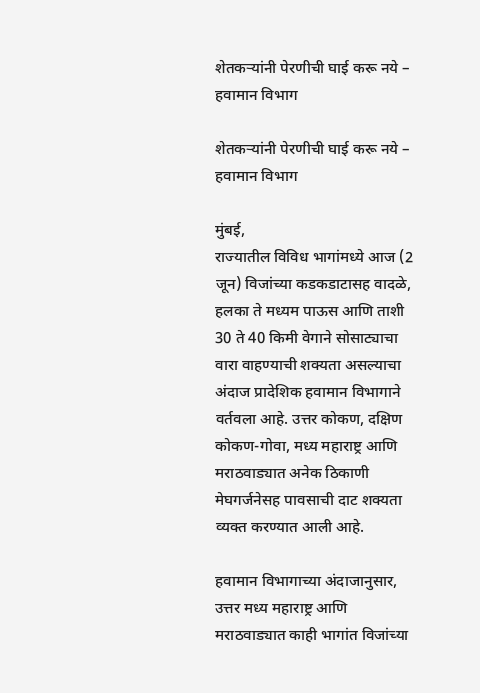शेतकऱ्यांनी पेरणीची घाई करू नये – हवामान विभाग

शेतकऱ्यांनी पेरणीची घाई करू नये – हवामान विभाग

मुंबई,
राज्यातील विविध भागांमध्ये आज (2 जून) विजांच्या कडकडाटासह वादळे, हलका ते मध्यम पाऊस आणि ताशी 30 ते 40 किमी वेगाने सोसाट्याचा वारा वाहण्याची शक्यता असल्याचा अंदाज प्रादेशिक हवामान विभागाने वर्तवला आहे. उत्तर कोकण, दक्षिण कोकण-गोवा, मध्य महाराष्ट्र आणि मराठवाड्यात अनेक ठिकाणी मेघगर्जनेसह पावसाची दाट शक्यता व्यक्त करण्यात आली आहे.

हवामान विभागाच्या अंदाजानुसार, उत्तर मध्य महाराष्ट्र आणि मराठवाड्यात काही भागांत विजांच्या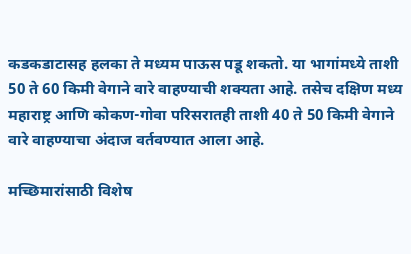कडकडाटासह हलका ते मध्यम पाऊस पडू शकतो. या भागांमध्ये ताशी 50 ते 60 किमी वेगाने वारे वाहण्याची शक्यता आहे. तसेच दक्षिण मध्य महाराष्ट्र आणि कोकण-गोवा परिसरातही ताशी 40 ते 50 किमी वेगाने वारे वाहण्याचा अंदाज वर्तवण्यात आला आहे.

मच्छिमारांसाठी विशेष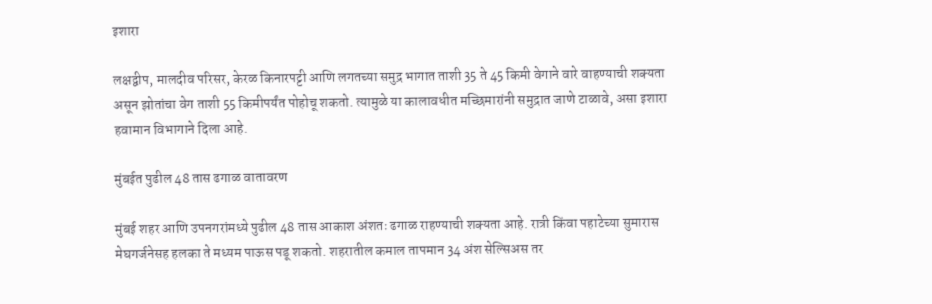इशारा

लक्षद्वीप, मालदीव परिसर, केरळ किनारपट्टी आणि लगतच्या समुद्र भागात ताशी 35 ते 45 किमी वेगाने वारे वाहण्याची शक्यता असून झोतांचा वेग ताशी 55 किमीपर्यंत पोहोचू शकतो. त्यामुळे या कालावधीत मच्छिमारांनी समुद्रात जाणे टाळावे, असा इशारा हवामान विभागाने दिला आहे.

मुंबईत पुढील 48 तास ढगाळ वातावरण

मुंबई शहर आणि उपनगरांमध्ये पुढील 48 तास आकाश अंशतः ढगाळ राहण्याची शक्यता आहे. रात्री किंवा पहाटेच्या सुमारास मेघगर्जनेसह हलका ते मध्यम पाऊस पडू शकतो. शहरातील कमाल तापमान 34 अंश सेल्सिअस तर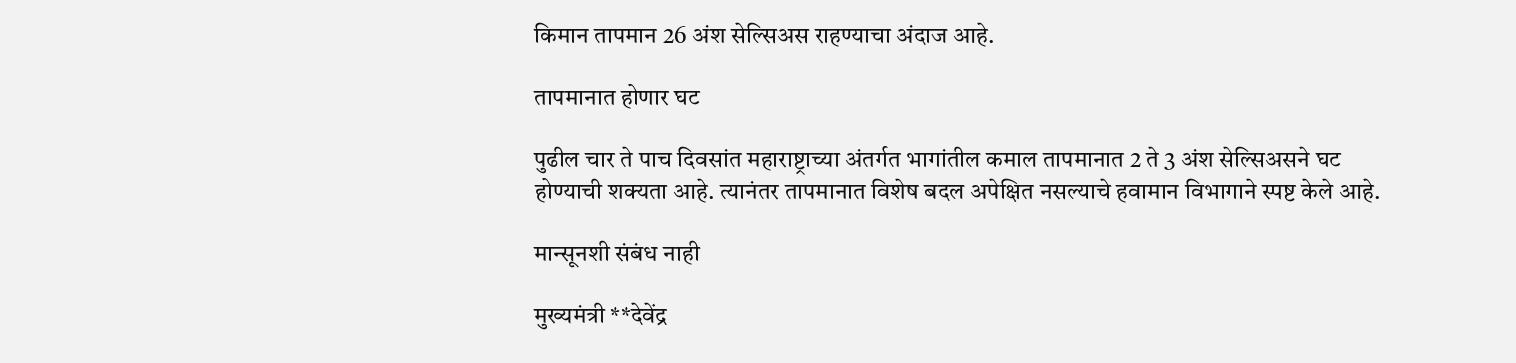किमान तापमान 26 अंश सेल्सिअस राहण्याचा अंदाज आहे.

तापमानात होणार घट

पुढील चार ते पाच दिवसांत महाराष्ट्राच्या अंतर्गत भागांतील कमाल तापमानात 2 ते 3 अंश सेल्सिअसने घट होण्याची शक्यता आहे. त्यानंतर तापमानात विशेष बदल अपेक्षित नसल्याचे हवामान विभागाने स्पष्ट केले आहे.

मान्सूनशी संबंध नाही

मुख्यमंत्री **देवेंद्र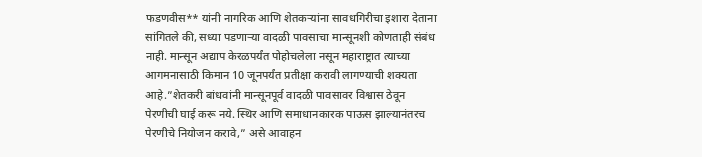फडणवीस** यांनी नागरिक आणि शेतकऱ्यांना सावधगिरीचा इशारा देताना सांगितले की, सध्या पडणाऱ्या वादळी पावसाचा मान्सूनशी कोणताही संबंध नाही. मान्सून अद्याप केरळपर्यंत पोहोचलेला नसून महाराष्ट्रात त्याच्या आगमनासाठी किमान 10 जूनपर्यंत प्रतीक्षा करावी लागण्याची शक्यता आहे.”शेतकरी बांधवांनी मान्सूनपूर्व वादळी पावसावर विश्वास ठेवून पेरणीची घाई करू नये. स्थिर आणि समाधानकारक पाऊस झाल्यानंतरच पेरणीचे नियोजन करावे,” असे आवाहन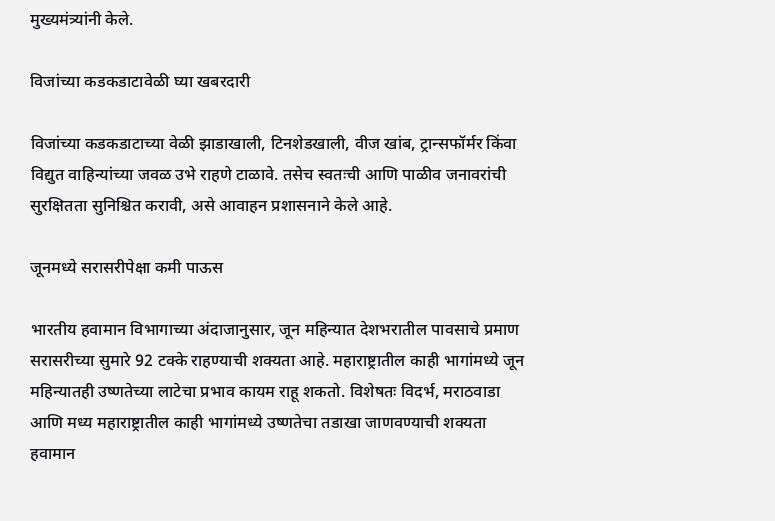मुख्यमंत्र्यांनी केले.

विजांच्या कडकडाटावेळी घ्या खबरदारी

विजांच्या कडकडाटाच्या वेळी झाडाखाली, टिनशेडखाली, वीज खांब, ट्रान्सफॉर्मर किंवा विद्युत वाहिन्यांच्या जवळ उभे राहणे टाळावे. तसेच स्वतःची आणि पाळीव जनावरांची सुरक्षितता सुनिश्चित करावी, असे आवाहन प्रशासनाने केले आहे.

जूनमध्ये सरासरीपेक्षा कमी पाऊस

भारतीय हवामान विभागाच्या अंदाजानुसार, जून महिन्यात देशभरातील पावसाचे प्रमाण सरासरीच्या सुमारे 92 टक्के राहण्याची शक्यता आहे. महाराष्ट्रातील काही भागांमध्ये जून महिन्यातही उष्णतेच्या लाटेचा प्रभाव कायम राहू शकतो. विशेषतः विदर्भ, मराठवाडा आणि मध्य महाराष्ट्रातील काही भागांमध्ये उष्णतेचा तडाखा जाणवण्याची शक्यता हवामान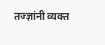तज्ज्ञांनी व्यक्त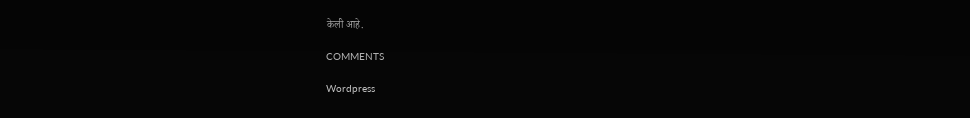केली आहे.

COMMENTS

Wordpress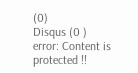(0)
Disqus (0 )
error: Content is protected !!